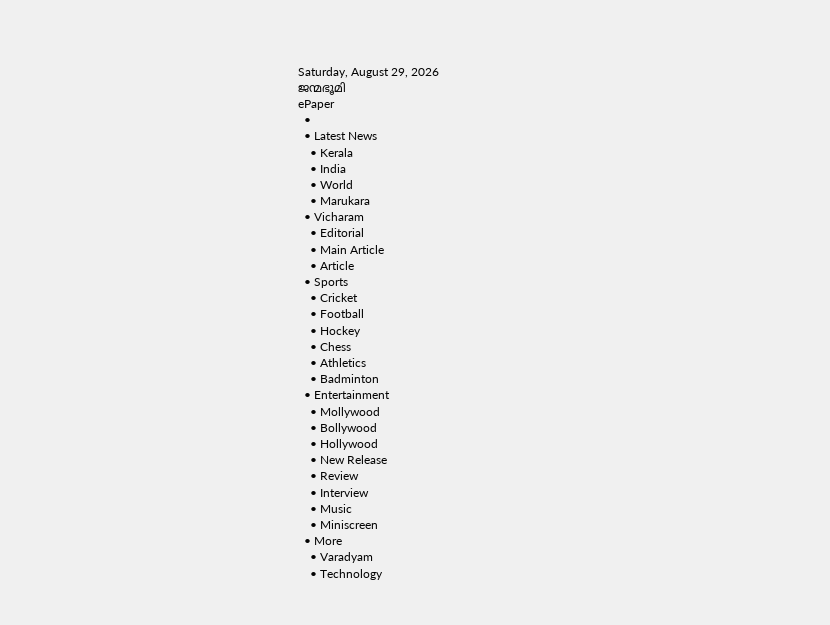Saturday, August 29, 2026
ജന്മഭൂമി
ePaper
  •
  • Latest News
    • Kerala
    • India
    • World
    • Marukara
  • Vicharam
    • Editorial
    • Main Article
    • Article
  • Sports
    • Cricket
    • Football
    • Hockey
    • Chess
    • Athletics
    • Badminton
  • Entertainment
    • Mollywood
    • Bollywood
    • Hollywood
    • New Release
    • Review
    • Interview
    • Music
    • Miniscreen
  • More
    • Varadyam
    • Technology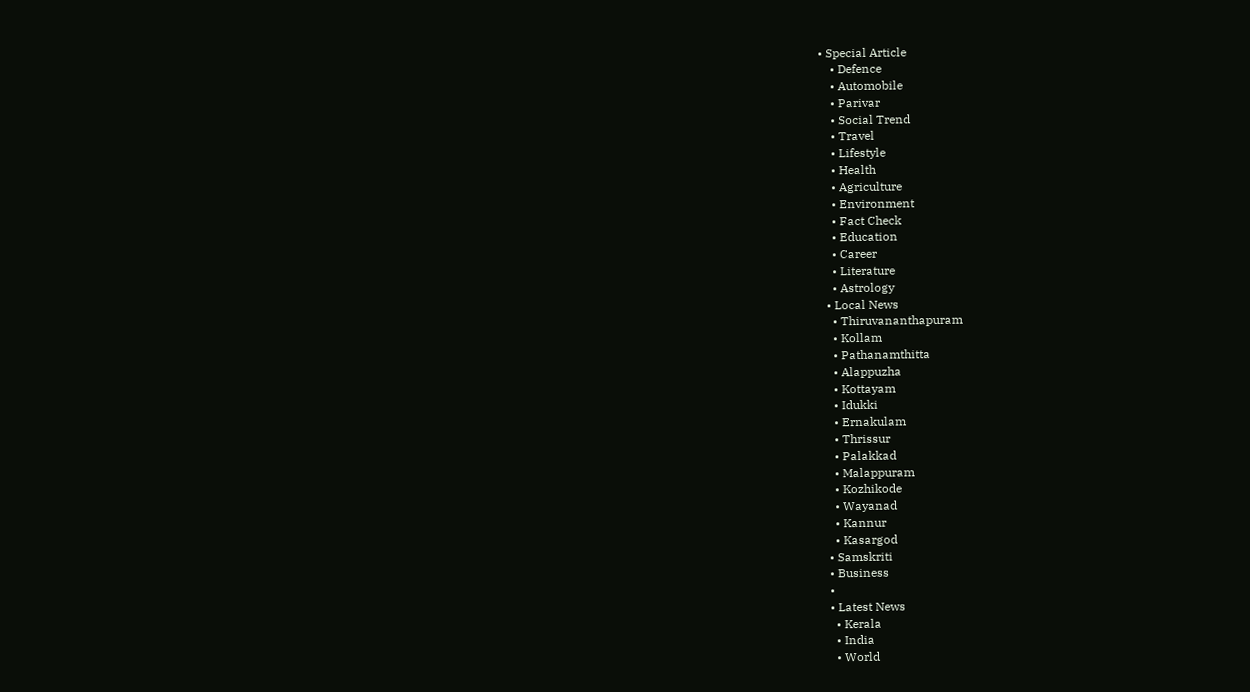• Special Article
    • Defence
    • Automobile
    • Parivar
    • Social Trend
    • Travel
    • Lifestyle
    • Health
    • Agriculture
    • Environment
    • Fact Check
    • Education
    • Career
    • Literature
    • Astrology
  • Local News
    • Thiruvananthapuram
    • Kollam
    • Pathanamthitta
    • Alappuzha
    • Kottayam
    • Idukki
    • Ernakulam
    • Thrissur
    • Palakkad
    • Malappuram
    • Kozhikode
    • Wayanad
    • Kannur
    • Kasargod
  • Samskriti
  • Business
  •
  • Latest News
    • Kerala
    • India
    • World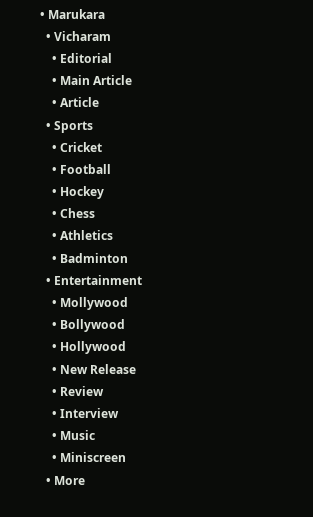• Marukara
  • Vicharam
    • Editorial
    • Main Article
    • Article
  • Sports
    • Cricket
    • Football
    • Hockey
    • Chess
    • Athletics
    • Badminton
  • Entertainment
    • Mollywood
    • Bollywood
    • Hollywood
    • New Release
    • Review
    • Interview
    • Music
    • Miniscreen
  • More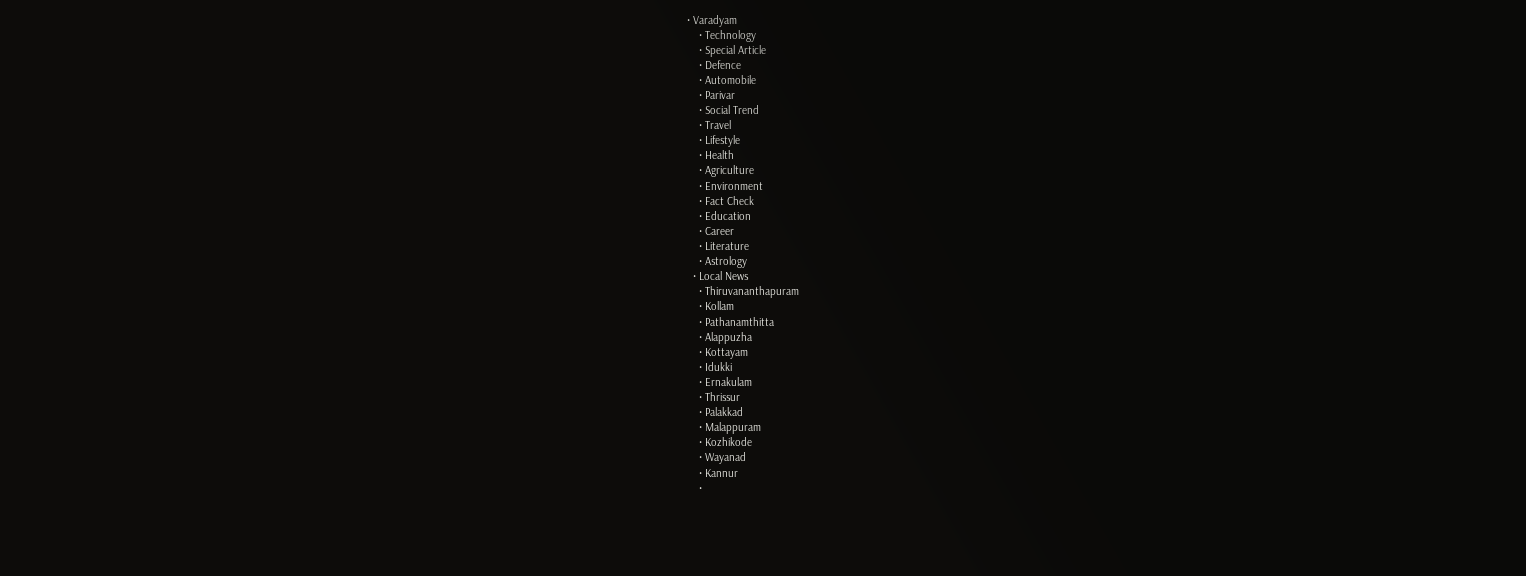• Varadyam
    • Technology
    • Special Article
    • Defence
    • Automobile
    • Parivar
    • Social Trend
    • Travel
    • Lifestyle
    • Health
    • Agriculture
    • Environment
    • Fact Check
    • Education
    • Career
    • Literature
    • Astrology
  • Local News
    • Thiruvananthapuram
    • Kollam
    • Pathanamthitta
    • Alappuzha
    • Kottayam
    • Idukki
    • Ernakulam
    • Thrissur
    • Palakkad
    • Malappuram
    • Kozhikode
    • Wayanad
    • Kannur
    •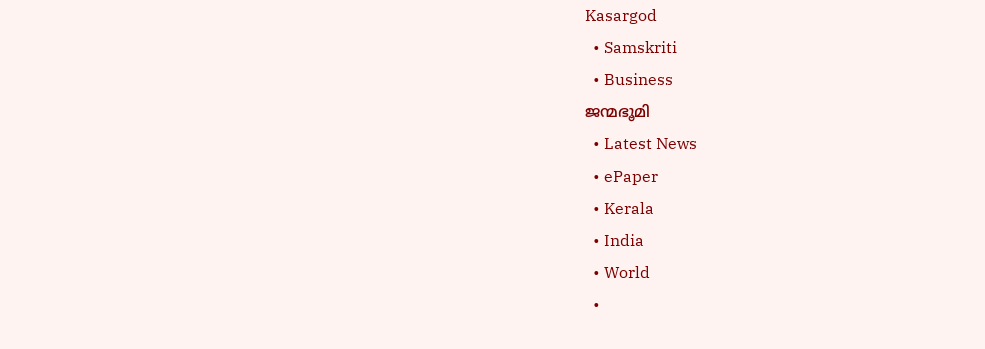Kasargod
  • Samskriti
  • Business
ജന്മഭൂമി
  • Latest News
  • ePaper
  • Kerala
  • India
  • World
  •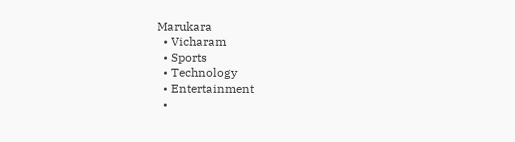Marukara
  • Vicharam
  • Sports
  • Technology
  • Entertainment
  •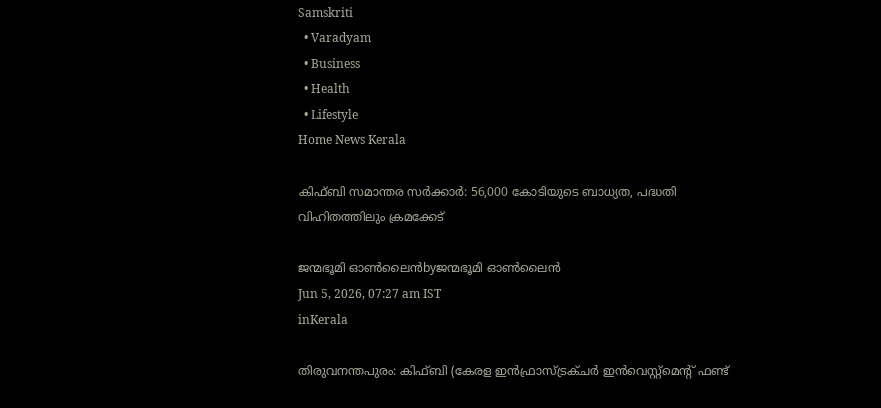Samskriti
  • Varadyam
  • Business
  • Health
  • Lifestyle
Home News Kerala

കിഫ്ബി സമാന്തര സര്‍ക്കാര്‍: 56,000 കോടിയുടെ ബാധ്യത, പദ്ധതി വിഹിതത്തിലും ക്രമക്കേട്

ജന്മഭൂമി ഓണ്‍ലൈന്‍byജന്മഭൂമി ഓണ്‍ലൈന്‍
Jun 5, 2026, 07:27 am IST
inKerala

തിരുവനന്തപുരം: കിഫ്ബി (കേരള ഇന്‍ഫ്രാസ്ട്രക്ചര്‍ ഇന്‍വെസ്റ്റ്‌മെന്റ് ഫണ്ട്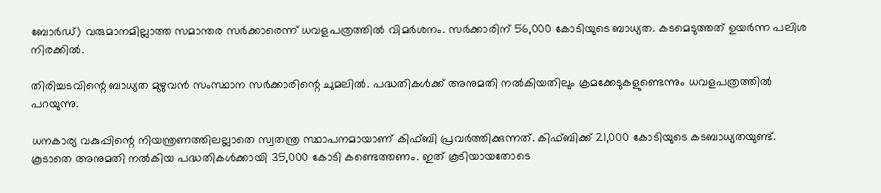ബോര്‍ഡ്) വരുമാനമില്ലാത്ത സമാന്തര സര്‍ക്കാരെന്ന് ധവളപത്രത്തില്‍ വിമര്‍ശനം. സര്‍ക്കാരിന് 56,000 കോടിയുടെ ബാധ്യത. കടമെടുത്തത് ഉയര്‍ന്ന പലിശ നിരക്കില്‍.

തിരിച്ചടവിന്റെ ബാധ്യത മുഴുവന്‍ സംസ്ഥാന സര്‍ക്കാരിന്റെ ചുമലില്‍. പദ്ധതികള്‍ക്ക് അനുമതി നല്‍കിയതിലും ക്രമക്കേടുകളുണ്ടെന്നും ധവളപത്രത്തില്‍ പറയുന്നു.

ധനകാര്യ വകുപ്പിന്റെ നിയന്ത്രണത്തിലല്ലാതെ സ്വതന്ത്ര സ്ഥാപനമായാണ് കിഫ്ബി പ്രവര്‍ത്തിക്കുന്നത്. കിഫ്ബിക്ക് 21,000 കോടിയുടെ കടബാധ്യതയുണ്ട്. കൂടാതെ അനുമതി നല്‍കിയ പദ്ധതികള്‍ക്കായി 35,000 കോടി കണ്ടെത്തണം. ഇത് കൂടിയായതോടെ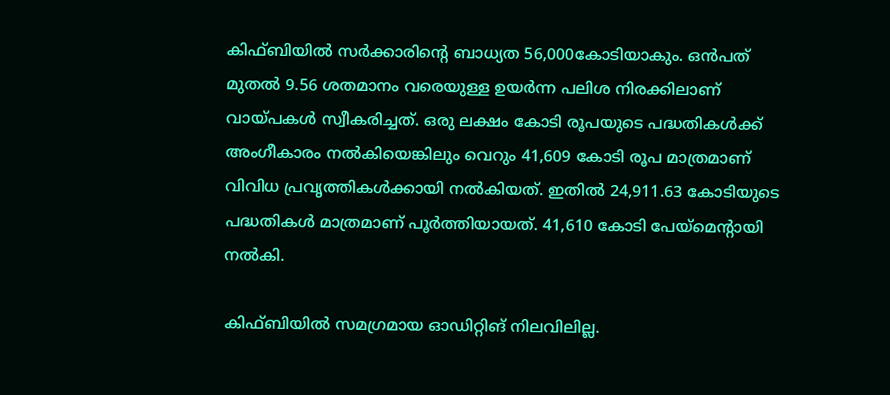കിഫ്ബിയില്‍ സര്‍ക്കാരിന്റെ ബാധ്യത 56,000കോടിയാകും. ഒന്‍പത് മുതല്‍ 9.56 ശതമാനം വരെയുള്ള ഉയര്‍ന്ന പലിശ നിരക്കിലാണ് വായ്‌പകള്‍ സ്വീകരിച്ചത്. ഒരു ലക്ഷം കോടി രൂപയുടെ പദ്ധതികള്‍ക്ക് അംഗീകാരം നല്‍കിയെങ്കിലും വെറും 41,609 കോടി രൂപ മാത്രമാണ് വിവിധ പ്രവൃത്തികള്‍ക്കായി നല്‍കിയത്. ഇതില്‍ 24,911.63 കോടിയുടെ പദ്ധതികള്‍ മാത്രമാണ് പൂര്‍ത്തിയായത്. 41,610 കോടി പേയ്‌മെന്റായി നല്‍കി.

കിഫ്ബിയില്‍ സമഗ്രമായ ഓഡിറ്റിങ് നിലവിലില്ല.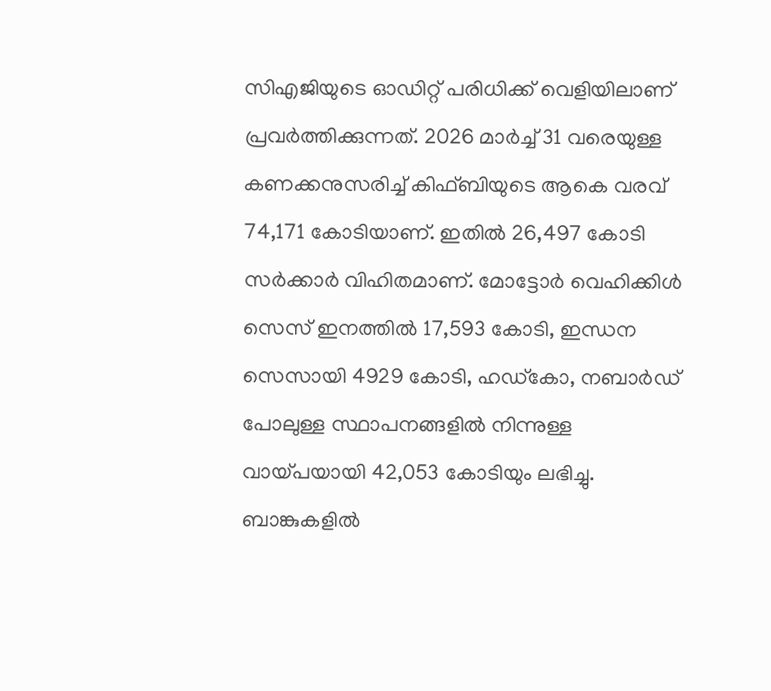സിഎജിയുടെ ഓഡിറ്റ് പരിധിക്ക് വെളിയിലാണ് പ്രവര്‍ത്തിക്കുന്നത്. 2026 മാര്‍ച്ച് 31 വരെയുള്ള കണക്കനുസരിച്ച് കിഫ്ബിയുടെ ആകെ വരവ് 74,171 കോടിയാണ്. ഇതില്‍ 26,497 കോടി സര്‍ക്കാര്‍ വിഹിതമാണ്. മോട്ടോര്‍ വെഹിക്കിള്‍ സെസ് ഇനത്തില്‍ 17,593 കോടി, ഇന്ധന സെസായി 4929 കോടി, ഹഡ്‌കോ, നബാര്‍ഡ് പോലുള്ള സ്ഥാപനങ്ങളില്‍ നിന്നുള്ള വായ്‌പയായി 42,053 കോടിയും ലഭിച്ചു. ബാങ്കുകളില്‍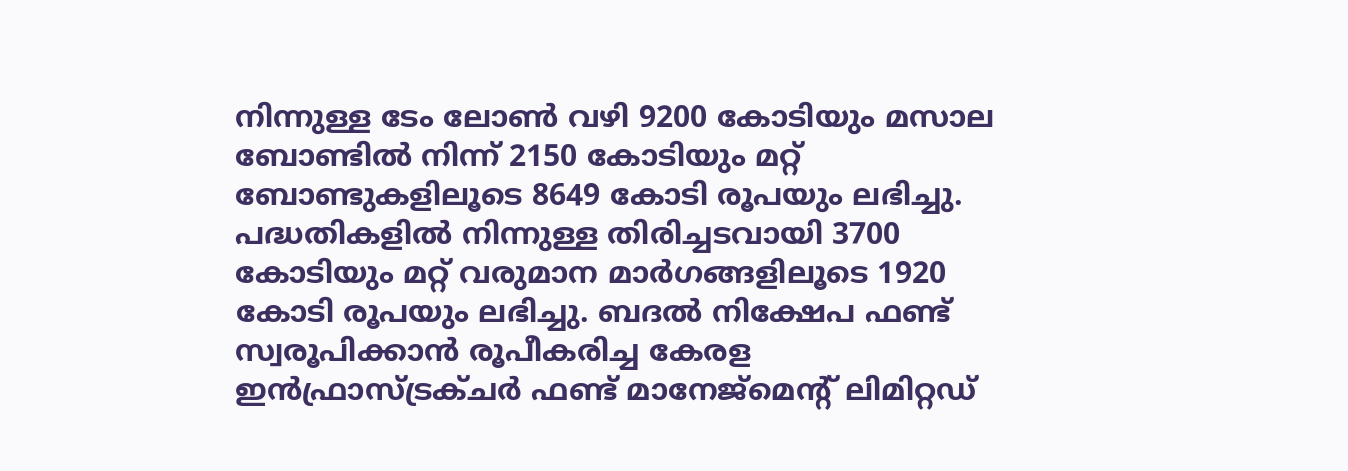നിന്നുള്ള ടേം ലോണ്‍ വഴി 9200 കോടിയും മസാല ബോണ്ടില്‍ നിന്ന് 2150 കോടിയും മറ്റ് ബോണ്ടുകളിലൂടെ 8649 കോടി രൂപയും ലഭിച്ചു. പദ്ധതികളില്‍ നിന്നുള്ള തിരിച്ചടവായി 3700 കോടിയും മറ്റ് വരുമാന മാര്‍ഗങ്ങളിലൂടെ 1920 കോടി രൂപയും ലഭിച്ചു. ബദല്‍ നിക്ഷേപ ഫണ്ട് സ്വരൂപിക്കാന്‍ രൂപീകരിച്ച കേരള ഇന്‍ഫ്രാസ്ട്രക്ചര്‍ ഫണ്ട് മാനേജ്‌മെന്റ് ലിമിറ്റഡ്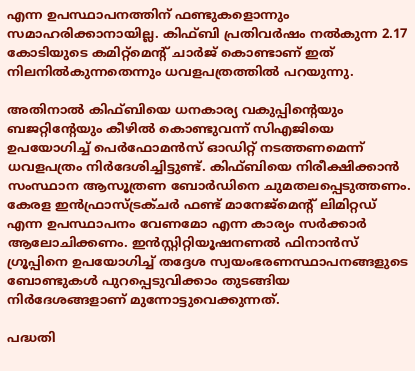എന്ന ഉപസ്ഥാപനത്തിന് ഫണ്ടുകളൊന്നും സമാഹരിക്കാനായില്ല. കിഫ്ബി പ്രതിവര്‍ഷം നല്‍കുന്ന 2.17 കോടിയുടെ കമിറ്റ്‌മെന്റ് ചാര്‍ജ് കൊണ്ടാണ് ഇത് നിലനില്‍കുന്നതെന്നും ധവളപത്രത്തില്‍ പറയുന്നു.

അതിനാല്‍ കിഫ്ബിയെ ധനകാര്യ വകുപ്പിന്റെയും ബജറ്റിന്റേയും കീഴില്‍ കൊണ്ടുവന്ന് സിഎജിയെ ഉപയോഗിച്ച് പെര്‍ഫോമന്‍സ് ഓഡിറ്റ് നടത്തണമെന്ന് ധവളപത്രം നിര്‍ദേശിച്ചിട്ടുണ്ട്. കിഫ്ബിയെ നിരീക്ഷിക്കാന്‍ സംസ്ഥാന ആസൂത്രണ ബോര്‍ഡിനെ ചുമതലപ്പെടുത്തണം. കേരള ഇന്‍ഫ്രാസ്ട്രക്ചര്‍ ഫണ്ട് മാനേജ്‌മെന്റ് ലിമിറ്റഡ് എന്ന ഉപസ്ഥാപനം വേണമോ എന്ന കാര്യം സര്‍ക്കാര്‍ ആലോചിക്കണം. ഇന്‍സ്റ്റിറ്റിയൂഷനണല്‍ ഫിനാന്‍സ് ഗ്രൂപ്പിനെ ഉപയോഗിച്ച് തദ്ദേശ സ്വയംഭരണസ്ഥാപനങ്ങളുടെ ബോണ്ടുകള്‍ പുറപ്പെടുവിക്കാം തുടങ്ങിയ നിര്‍ദേശങ്ങളാണ് മുന്നോട്ടുവെക്കുന്നത്.

പദ്ധതി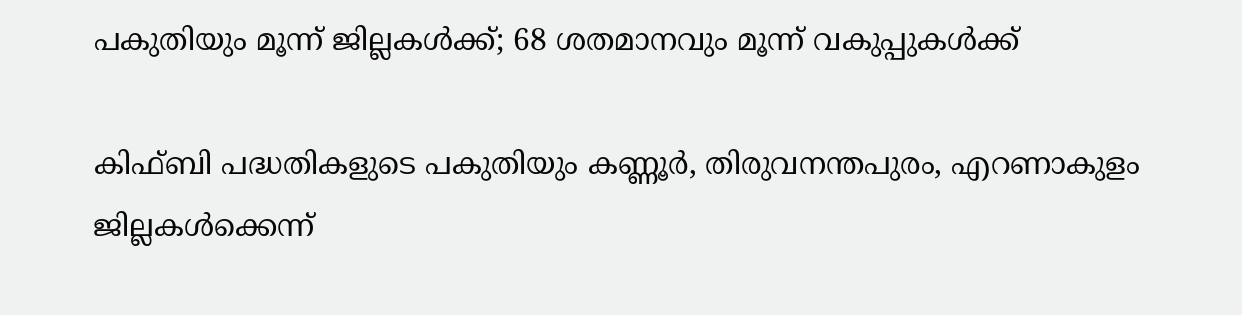പകുതിയും മൂന്ന് ജില്ലകള്‍ക്ക്; 68 ശതമാനവും മൂന്ന് വകുപ്പുകള്‍ക്ക്

കിഫ്ബി പദ്ധതികളുടെ പകുതിയും കണ്ണൂര്‍, തിരുവനന്തപുരം, എറണാകുളം ജില്ലകള്‍ക്കെന്ന്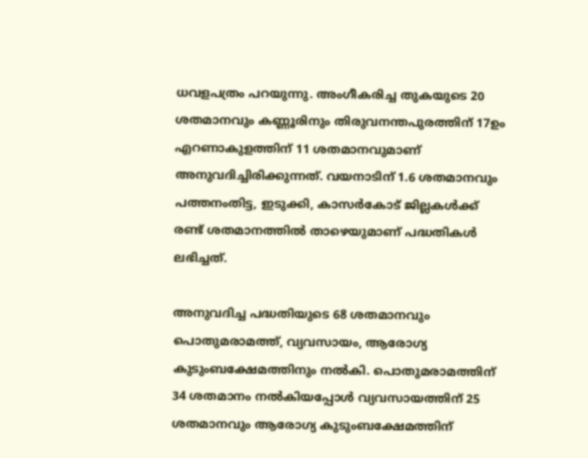ധവളപത്രം പറയുന്നു. അംഗീകരിച്ച തുകയുടെ 20 ശതമാനവും കണ്ണൂരിനും തിരുവനന്തപുരത്തിന് 17ഉം എറണാകുളത്തിന് 11 ശതമാനവുമാണ് അനുവദിച്ചിരിക്കുന്നത്. വയനാടിന് 1.6 ശതമാനവും പത്തനംതിട്ട, ഇടുക്കി, കാസര്‍കോട് ജില്ലകള്‍ക്ക് രണ്ട് ശതമാനത്തില്‍ താഴെയുമാണ് പദ്ധതികള്‍ ലഭിച്ചത്.

അനുവദിച്ച പദ്ധതിയുടെ 68 ശതമാനവും പൊതുമരാമത്ത്, വ്യവസായം, ആരോഗ്യ കുടുംബക്ഷേമത്തിനും നല്‍കി. പൊതുമരാമത്തിന് 34 ശതമാനം നല്‍കിയപ്പോള്‍ വ്യവസായത്തിന് 25 ശതമാനവും ആരോഗ്യ കുടുംബക്ഷേമത്തിന്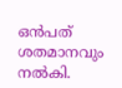ഒന്‍പത് ശതമാനവും നല്‍കി.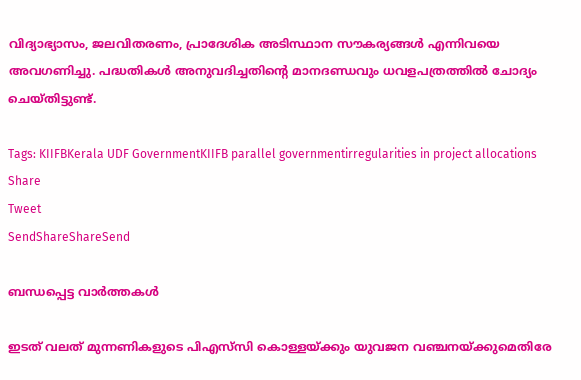വിദ്യാഭ്യാസം, ജലവിതരണം, പ്രാദേശിക അടിസ്ഥാന സൗകര്യങ്ങള്‍ എന്നിവയെ അവഗണിച്ചു. പദ്ധതികള്‍ അനുവദിച്ചതിന്റെ മാനദണ്ഡവും ധവളപത്രത്തില്‍ ചോദ്യം ചെയ്തിട്ടുണ്ട്.

Tags: KIIFBKerala UDF GovernmentKIIFB parallel governmentirregularities in project allocations
Share
Tweet
SendShareShareSend

ബന്ധപ്പെട്ട വാര്‍ത്തകള്‍

ഇടത് വലത് മുന്നണികളുടെ പിഎസ്‌സി കൊള്ളയ്ക്കും യുവജന വഞ്ചനയ്ക്കുമെതിരേ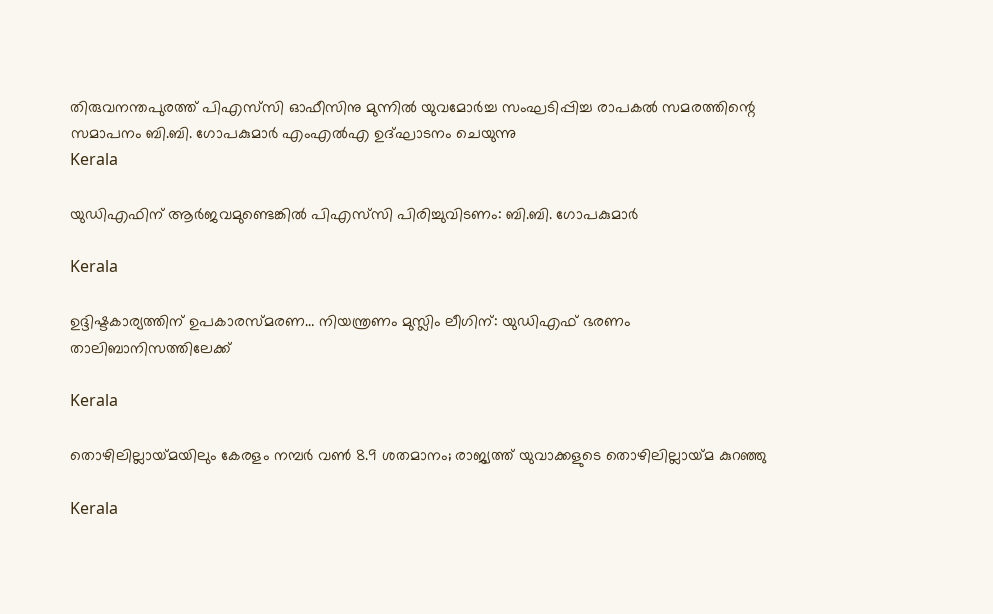തിരുവനന്തപുരത്ത് പിഎസ്‌സി ഓഫീസിനു മുന്നില്‍ യുവമോര്‍ച്ച സംഘടിപ്പിച്ച രാപകല്‍ സമരത്തിന്റെ സമാപനം ബി.ബി. ഗോപകുമാര്‍ എംഎല്‍എ ഉദ്ഘാടനം ചെയുന്നു
Kerala

യുഡിഎഫിന് ആര്‍ജവമുണ്ടെങ്കില്‍ പിഎസ്‌സി പിരിച്ചുവിടണം: ബി.ബി. ഗോപകുമാര്‍

Kerala

ഉദ്ദിഷ്ടകാര്യത്തിന് ഉപകാരസ്മരണ… നിയന്ത്രണം മുസ്ലിം ലീഗിന്: യുഡിഎഫ് ഭരണം താലിബാനിസത്തിലേക്ക്

Kerala

തൊഴിലില്ലായ്‌മയിലും കേരളം നമ്പര്‍ വണ്‍ 8.9 ശതമാനം; രാജ്യത്ത് യുവാക്കളുടെ തൊഴിലില്ലായ്‌മ കുറഞ്ഞു

Kerala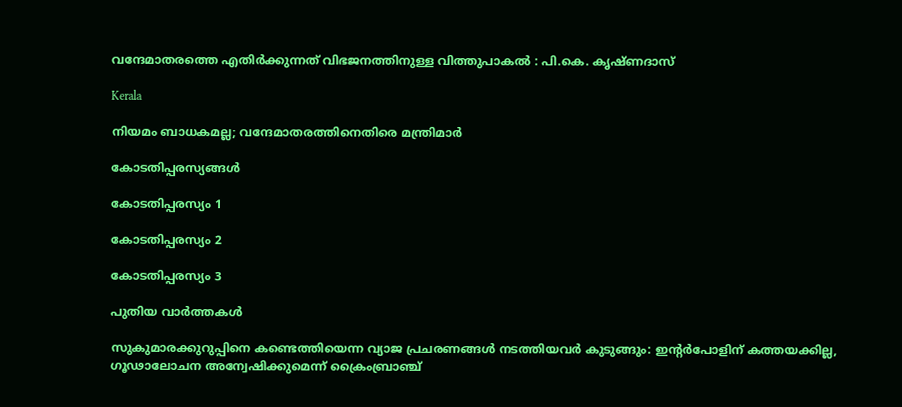വന്ദേമാതരത്തെ എതിര്‍ക്കുന്നത് വിഭജനത്തിനുള്ള വിത്തുപാകല്‍ : പി.കെ. കൃഷ്ണദാസ്

Kerala

നിയമം ബാധകമല്ല; വന്ദേമാതരത്തിനെതിരെ മന്ത്രിമാര്‍

കോടതിപ്പരസ്യങ്ങള്‍

കോടതിപ്പരസ്യം 1

കോടതിപ്പരസ്യം 2

കോടതിപ്പരസ്യം 3

പുതിയ വാര്‍ത്തകള്‍

സുകുമാരക്കുറുപ്പിനെ കണ്ടെത്തിയെന്ന വ്യാജ പ്രചരണങ്ങൾ നടത്തിയവർ കുടുങ്ങും: ഇന്റർപോളിന് കത്തയക്കില്ല, ഗൂഢാലോചന അന്വേഷിക്കുമെന്ന് ക്രൈംബ്രാഞ്ച്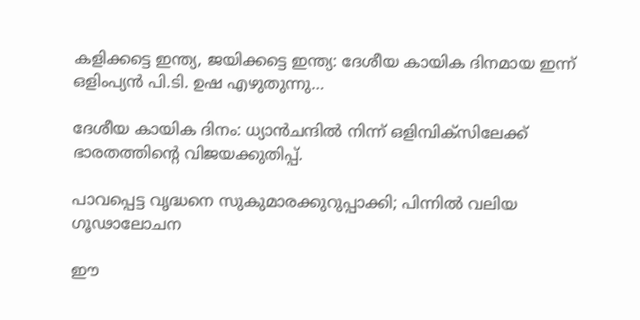കളിക്കട്ടെ ഇന്ത്യ, ജയിക്കട്ടെ ഇന്ത്യ: ദേശീയ കായിക ദിനമായ ഇന്ന് ഒളിംപ്യൻ പി.ടി. ഉഷ എഴുതുന്നു…

ദേശീയ കായിക ദിനം: ധ്യാൻചന്ദിൽ നിന്ന് ഒളിമ്പിക്സിലേക്ക് ഭാരതത്തിന്റെ വിജയക്കുതിപ്പ്.

പാവപ്പെട്ട വൃദ്ധനെ സുകുമാരക്കുറുപ്പാക്കി; പിന്നില്‍ വലിയ ഗൂഢാലോചന

ഈ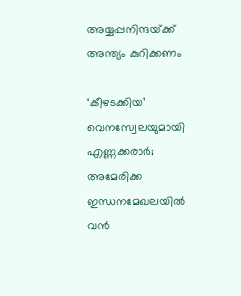അയ്യപ്പനിന്ദയ്‌ക്ക് അന്ത്യം കുറിക്കണം

‘കീഴടക്കിയ’ വെനസ്വേലയുമായി എണ്ണക്കരാർ; അമേരിക്ക ഇന്ധനമേഖലയിൽ വൻ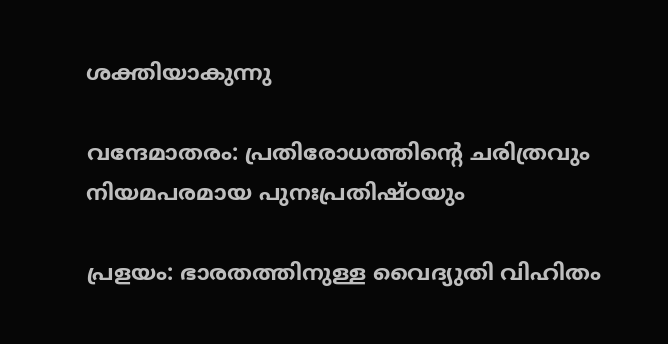ശക്തിയാകുന്നു

വന്ദേമാതരം: പ്രതിരോധത്തിന്റെ ചരിത്രവും നിയമപരമായ പുനഃപ്രതിഷ്ഠയും

പ്രളയം: ഭാരതത്തിനുള്ള വൈദ്യുതി വിഹിതം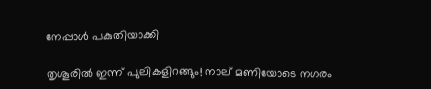നേപ്പാള്‍ പകുതിയാക്കി

തൃശൂരിൽ ഇന്ന് പുലികളിറങ്ങും! നാല് മണിയോടെ നഗരം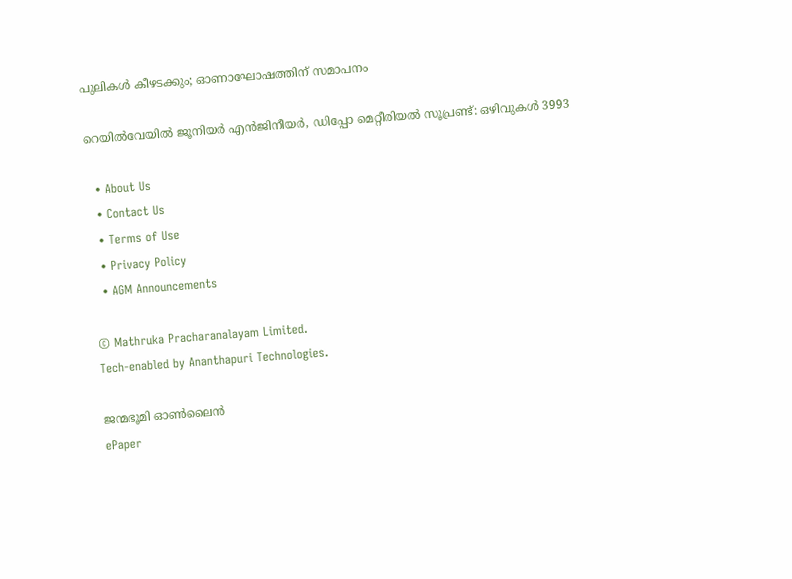പുലികൾ കീഴടക്കും; ഓണാഘോഷത്തിന് സമാപനം

റെയില്‍വേയില്‍ ജൂനിയര്‍ എന്‍ജിനീയര്‍, ഡിപ്പോ മെറ്റീരിയല്‍ സൂപ്രണ്ട്: ഒഴിവുകള്‍ 3993

  • About Us
  • Contact Us
  • Terms of Use
  • Privacy Policy
  • AGM Announcements

© Mathruka Pracharanalayam Limited.
Tech-enabled by Ananthapuri Technologies.

ജന്മഭൂമി ഓണ്‍ലൈന്‍
ePaper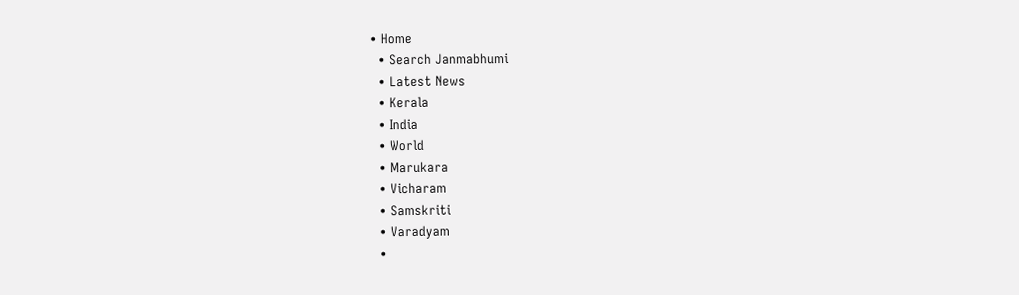• Home
  • Search Janmabhumi
  • Latest News
  • Kerala
  • India
  • World
  • Marukara
  • Vicharam
  • Samskriti
  • Varadyam
  •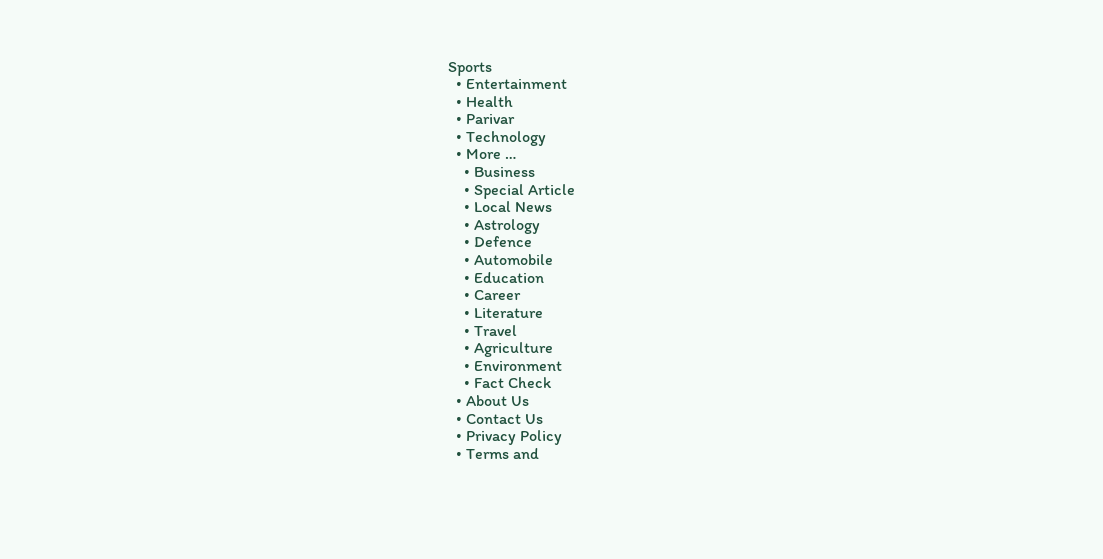Sports
  • Entertainment
  • Health
  • Parivar
  • Technology
  • More …
    • Business
    • Special Article
    • Local News
    • Astrology
    • Defence
    • Automobile
    • Education
    • Career
    • Literature
    • Travel
    • Agriculture
    • Environment
    • Fact Check
  • About Us
  • Contact Us
  • Privacy Policy
  • Terms and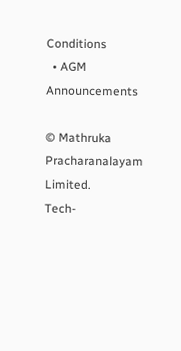Conditions
  • AGM Announcements

© Mathruka Pracharanalayam Limited.
Tech-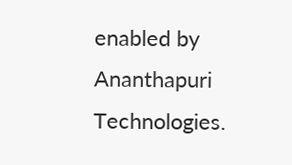enabled by Ananthapuri Technologies.